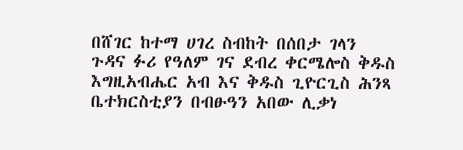በሸገር ከተማ ሀገረ ስብከት በሰበታ ገላን ጉዳና ፉሪ የዓለም ገና ደብረ ቀርሜሎስ ቅዱስ እግዚአብሔር አብ እና ቅዱስ ጊዮርጊስ ሕንጻ ቤተክርስቲያን በብፁዓን አበው ሊቃነ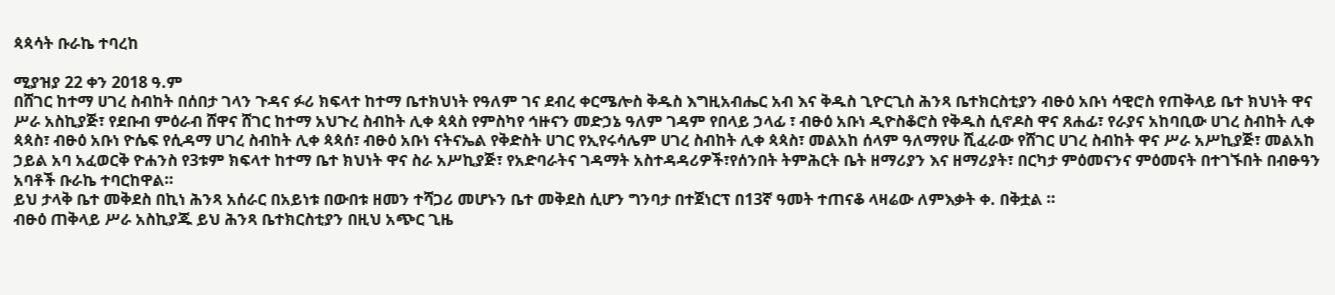ጳጳሳት ቡራኬ ተባረከ

ሚያዝያ 22 ቀን 2018 ዓ.ም
በሸገር ከተማ ሀገረ ስብከት በሰበታ ገላን ጉዳና ፉሪ ክፍላተ ከተማ ቤተክህነት የዓለም ገና ደብረ ቀርሜሎስ ቅዱስ እግዚአብሔር አብ እና ቅዱስ ጊዮርጊስ ሕንጻ ቤተክርስቲያን ብፁዕ አቡነ ሳዊሮስ የጠቅላይ ቤተ ክህነት ዋና ሥራ አስኪያጅ፣ የደቡብ ምዕራብ ሸዋና ሸገር ከተማ አህጉረ ስብከት ሊቀ ጳጳስ የምስካየ ኅዙናን መድኃኔ ዓለም ገዳም የበላይ ኃላፊ ፣ ብፁዕ አቡነ ዲዮስቆሮስ የቅዱስ ሲኖዶስ ዋና ጸሐፊ፣ የራያና አከባቢው ሀገረ ስብከት ሊቀ ጳጳስ፣ ብፁዕ አቡነ ዮሴፍ የሲዳማ ሀገረ ስብከት ሊቀ ጳጳሰ፣ ብፁዕ አቡነ ናትናኤል የቅድስት ሀገር የኢየሩሳሌም ሀገረ ስብከት ሊቀ ጳጳስ፣ መልአከ ሰላም ዓለማየሁ ሺፈራው የሸገር ሀገረ ስብከት ዋና ሥራ አሥኪያጅ፣ መልአከ ኃይል አባ አፈወርቅ ዮሐንስ የ3ቱም ክፍላተ ከተማ ቤተ ክህነት ዋና ስራ አሥኪያጅ፣ የአድባራትና ገዳማት አስተዳዳሪዎች፣የሰንበት ትምሕርት ቤት ዘማሪያን እና ዘማሪያት፣ በርካታ ምዕመናንና ምዕመናት በተገኙበት በብፁዓን አባቶች ቡራኬ ተባርከዋል።
ይህ ታላቅ ቤተ መቅደስ በኪነ ሕንጻ አሰራር በአይነቱ በውበቱ ዘመን ተሻጋሪ መሆኑን ቤተ መቅደስ ሲሆን ግንባታ በተጀነርፕ በ13ኛ ዓመት ተጠናቆ ላዛሬው ለምእቃት ቀ. በቅቷል ።
ብፁዕ ጠቅላይ ሥራ አስኪያጁ ይህ ሕንጻ ቤተክርስቲያን በዚህ አጭር ጊዜ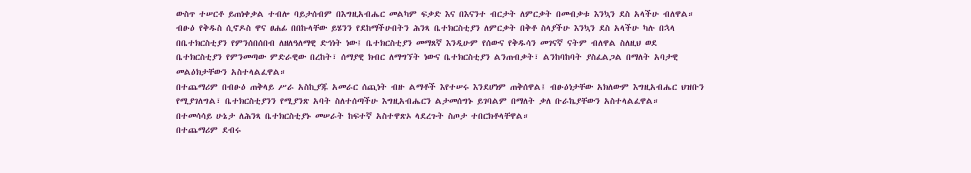ውስጥ ተሠርቶ ይጠነቀቃል ተብሎ ባይታሰብም በእግዚአብሔር መልካም ፍቃድ እና በእናንተ ብርታት ለምርቃት በመብቃቱ እንኳን ደስ አላችሁ ብለዋል።
ብፁዕ የቅዱስ ሲኖዶስ ዋና ፀሐፊ በበኩላቸው ይሄንን የደከማችሁበትን ሕንጻ ቤተክርስቲያን ለምርቃት በቅቶ ስላያችሁ እንኳን ደስ አላችሁ ካሉ በኋላ በቤተክርስቲያን የምንሰበሰበብ ለዘለዓለማዊ ድኅነት ነው፤ ቤተክርስቲያን መማጸኛ እንዲሁም የሰውና የቅዱሳን መገናኛ ናትም ብለዋል ስለዚህ ወደ ቤተክርስቲያን የምንመጣው ምድራዊው በረከት፣ ሰማያዊ ክብር ለማግኘት ነውና ቤተክርስቲያን ልንጠብቃት፣ ልንከባከባት ያስፈልጋል በማለት አባታዊ መልዕክታቸውን አስተላልፈዋል።
በተጨማሪም በብፁዕ ጠቅላይ ሥራ አስኪያጁ አመራር ሰጪነት ብዙ ልማቶች እየተሠሩ እንደሆነም ጠቅሰዋል፤ ብፁዕነታቸው አክለውም እግዚአብሔር ህዝቡን የሚያገለግል፣ ቤተክርስቲያንን የሚያንጽ አባት ስለተሰጣችሁ እግዚአብሔርን ልታመሰግኑ ይገባልም በማለት ቃለ ቡራኬያቸውን አስተላልፈዋል።
በተመሳሳይ ሁኔታ ለሕንጻ ቤተክርስቲያኑ መሠራት ከፍተኛ አስተዋጽኦ ላደረጉት ስጦታ ተበርክቶላቸዋል።
በተጨማሪም ደብሩ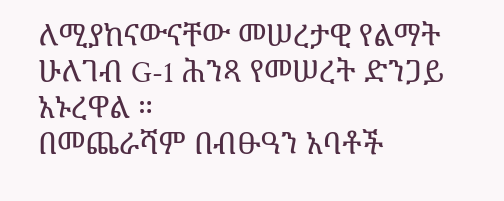ለሚያከናውናቸው መሠረታዊ የልማት ሁለገብ G-1 ሕንጻ የመሠረት ድንጋይ አኑረዋል ።
በመጨራሻም በብፁዓን አባቶች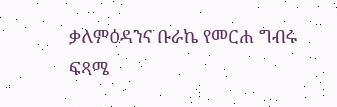ቃለምዕዳንና ቡራኬ የመርሐ ግብሩ ፍጻሜ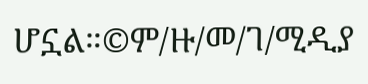ሆኗል።©ም/ዙ/መ/ገ/ሚዲያ